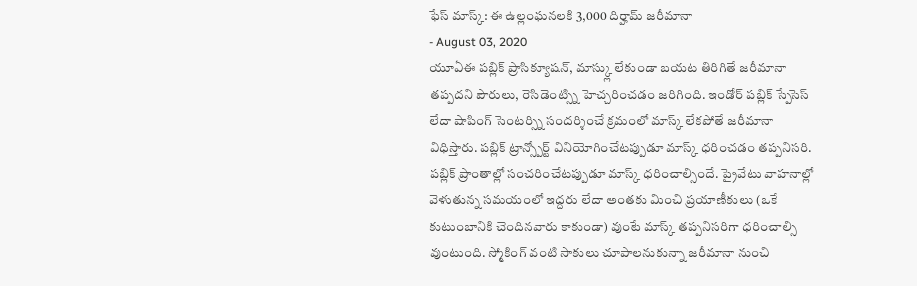ఫేస్ మాస్క్: ఈ ఉల్లంఘనలకి 3,000 దిర్హామ్ జరీమానా
- August 03, 2020
యూఏఈ పబ్లిక్ ప్రాసిక్యూషన్, మాస్క్లు లేకుండా బయట తిరిగితే జరీమానా తప్పదని పౌరులు, రెసిడెంట్స్ని హెచ్చరించడం జరిగింది. ఇండోర్ పబ్లిక్ స్పేసెస్ లేదా షాపింగ్ సెంటర్స్ని సందర్శించే క్రమంలో మాస్క్ లేకపోతే జరీమానా విధిస్తారు. పబ్లిక్ ట్రాన్స్పోర్ట్ వినియోగించేటప్పుడూ మాస్క్ ధరించడం తప్పనిసరి. పబ్లిక్ ప్రాంతాల్లో సంచరించేటప్పుడూ మాస్క్ ధరించాల్సిందే. ప్రైవేటు వాహనాల్లో వెళుతున్న సమయంలో ఇద్దరు లేదా అంతకు మించి ప్రయాణీకులు (ఒకే కుటుంబానికి చెందినవారు కాకుండా) వుంటే మాస్క్ తప్పనిసరిగా ధరించాల్సి వుంటుంది. స్మోకింగ్ వంటి సాకులు చూపాలనుకున్నా జరీమానా నుంచి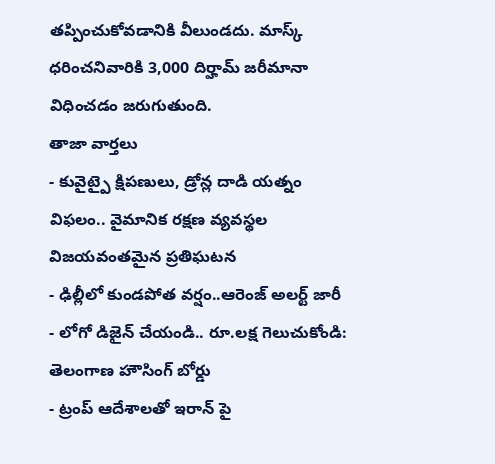తప్పించుకోవడానికి వీలుండదు. మాస్క్ ధరించనివారికి 3,000 దిర్హామ్ జరీమానా విధించడం జరుగుతుంది.
తాజా వార్తలు
- కువైట్పై క్షిపణులు, డ్రోన్ల దాడి యత్నం విఫలం.. వైమానిక రక్షణ వ్యవస్థల విజయవంతమైన ప్రతిఘటన
- ఢిల్లీలో కుండపోత వర్షం..ఆరెంజ్ అలర్ట్ జారీ
- లోగో డిజైన్ చేయండి.. రూ.లక్ష గెలుచుకోండి: తెలంగాణ హౌసింగ్ బోర్డు
- ట్రంప్ ఆదేశాలతో ఇరాన్ పై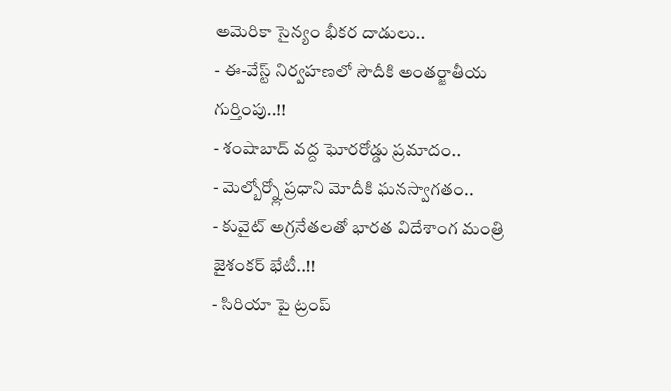అమెరికా సైన్యం భీకర దాడులు..
- ఈ-వేస్ట్ నిర్వహణలో సౌదీకి అంతర్జాతీయ గుర్తింపు..!!
- శంషాబాద్ వద్ద ఘోరరోడ్డు ప్రమాదం..
- మెల్బోర్న్లో ప్రధాని మోదీకి ఘనస్వాగతం..
- కువైట్ అగ్రనేతలతో భారత విదేశాంగ మంత్రి జైశంకర్ భేటీ..!!
- సిరియా పై ట్రంప్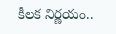కీలక నిర్ణయం..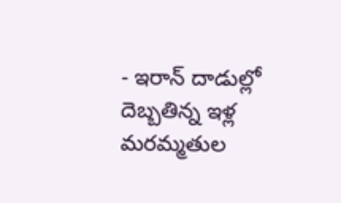- ఇరాన్ దాడుల్లో దెబ్బతిన్న ఇళ్ల మరమ్మతుల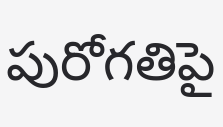పురోగతిపై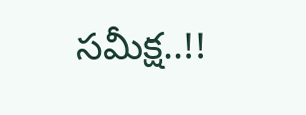సమీక్ష..!!